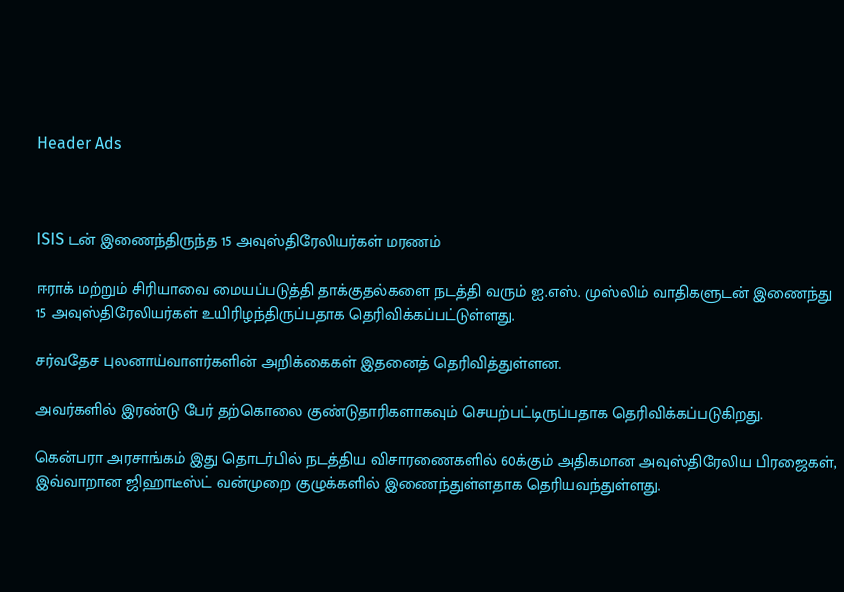Header Ads



ISIS டன் இணைந்திருந்த 15 அவுஸ்திரேலியர்கள் மரணம்

ஈராக் மற்றும் சிரியாவை மையப்படுத்தி தாக்குதல்களை நடத்தி வரும் ஐ.எஸ். முஸ்லிம் வாதிகளுடன் இணைந்து 15 அவுஸ்திரேலியர்கள் உயிரிழந்திருப்பதாக தெரிவிக்கப்பட்டுள்ளது.

சர்வதேச புலனாய்வாளர்களின் அறிக்கைகள் இதனைத் தெரிவித்துள்ளன.

அவர்களில் இரண்டு பேர் தற்கொலை குண்டுதாரிகளாகவும் செயற்பட்டிருப்பதாக தெரிவிக்கப்படுகிறது.

கென்பரா அரசாங்கம் இது தொடர்பில் நடத்திய விசாரணைகளில் 60க்கும் அதிகமான அவுஸ்திரேலிய பிரஜைகள், இவ்வாறான ஜிஹாடீஸ்ட் வன்முறை குழுக்களில் இணைந்துள்ளதாக தெரியவந்துள்ளது.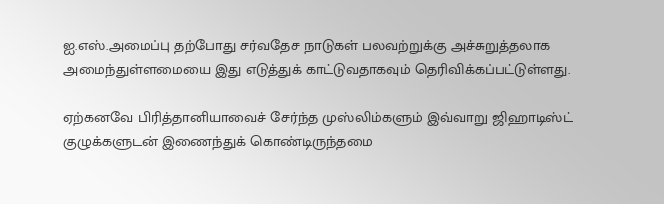ஐ.எஸ்.அமைப்பு தற்போது சர்வதேச நாடுகள் பலவற்றுக்கு அச்சுறுத்தலாக அமைந்துள்ளமையை இது எடுத்துக் காட்டுவதாகவும் தெரிவிக்கப்பட்டுள்ளது.

ஏற்கனவே பிரித்தானியாவைச் சேர்ந்த முஸ்லிம்களும் இவ்வாறு ஜிஹாடிஸ்ட் குழுக்களுடன் இணைந்துக் கொண்டிருந்தமை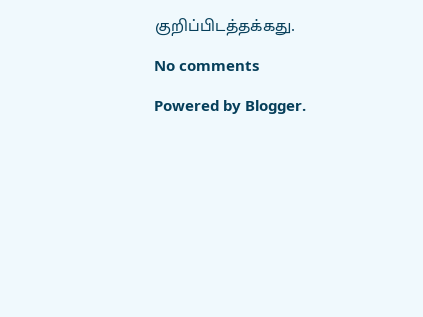குறிப்பிடத்தக்கது.

No comments

Powered by Blogger.